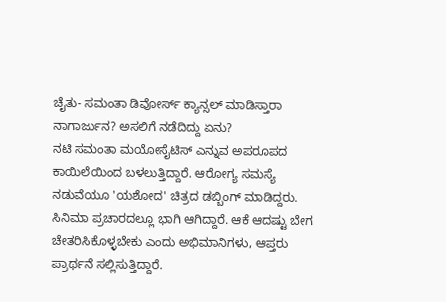ಚೈತು- ಸಮಂತಾ ಡಿವೋರ್ಸ್ ಕ್ಯಾನ್ಸಲ್ ಮಾಡಿಸ್ತಾರಾ ನಾಗಾರ್ಜುನ? ಅಸಲಿಗೆ ನಡೆದಿದ್ದು ಏನು?
ನಟಿ ಸಮಂತಾ ಮಯೋಸೈಟಿಸ್ ಎನ್ನುವ ಅಪರೂಪದ ಕಾಯಿಲೆಯಿಂದ ಬಳಲುತ್ತಿದ್ದಾರೆ. ಆರೋಗ್ಯ ಸಮಸ್ಯೆ ನಡುವೆಯೂ 'ಯಶೋದ' ಚಿತ್ರದ ಡಬ್ಬಿಂಗ್ ಮಾಡಿದ್ದರು. ಸಿನಿಮಾ ಪ್ರಚಾರದಲ್ಲೂ ಭಾಗಿ ಆಗಿದ್ದಾರೆ. ಆಕೆ ಆದಷ್ಟು ಬೇಗ ಚೇತರಿಸಿಕೊಳ್ಳಬೇಕು ಎಂದು ಅಭಿಮಾನಿಗಳು, ಆಪ್ತರು ಪ್ರಾರ್ಥನೆ ಸಲ್ಲಿಸುತ್ತಿದ್ದಾರೆ.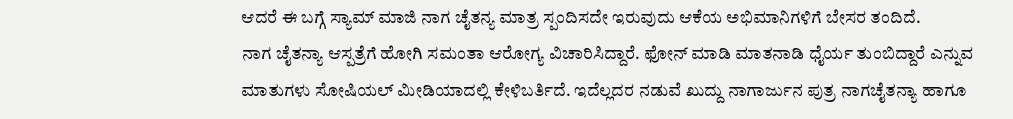ಆದರೆ ಈ ಬಗ್ಗೆ ಸ್ಯಾಮ್ ಮಾಜಿ ನಾಗ ಚೈತನ್ಯ ಮಾತ್ರ ಸ್ಪಂದಿಸದೇ ಇರುವುದು ಆಕೆಯ ಅಭಿಮಾನಿಗಳಿಗೆ ಬೇಸರ ತಂದಿದೆ.
ನಾಗ ಚೈತನ್ಯಾ ಆಸ್ಪತ್ರೆಗೆ ಹೋಗಿ ಸಮಂತಾ ಆರೋಗ್ಯ ವಿಚಾರಿಸಿದ್ದಾರೆ. ಫೋನ್ ಮಾಡಿ ಮಾತನಾಡಿ ಧೈರ್ಯ ತುಂಬಿದ್ದಾರೆ ಎನ್ನುವ ಮಾತುಗಳು ಸೋಷಿಯಲ್ ಮೀಡಿಯಾದಲ್ಲಿ ಕೇಳಿಬರ್ತಿದೆ. ಇದೆಲ್ಲದರ ನಡುವೆ ಖುದ್ದು ನಾಗಾರ್ಜುನ ಪುತ್ರ ನಾಗಚೈತನ್ಯಾ ಹಾಗೂ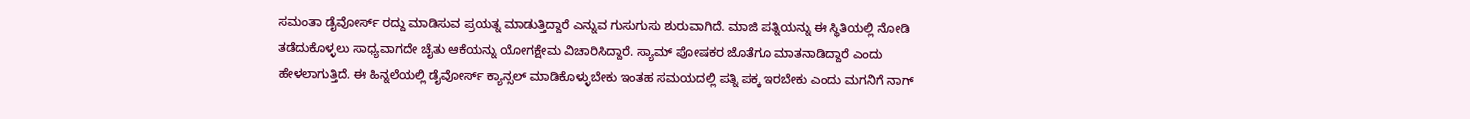ಸಮಂತಾ ಡೈವೋರ್ಸ್ ರದ್ದು ಮಾಡಿಸುವ ಪ್ರಯತ್ನ ಮಾಡುತ್ತಿದ್ದಾರೆ ಎನ್ನುವ ಗುಸುಗುಸು ಶುರುವಾಗಿದೆ. ಮಾಜಿ ಪತ್ನಿಯನ್ನು ಈ ಸ್ಥಿತಿಯಲ್ಲಿ ನೋಡಿ ತಡೆದುಕೊಳ್ಳಲು ಸಾಧ್ಯವಾಗದೇ ಚೈತು ಆಕೆಯನ್ನು ಯೋಗಕ್ಷೇಮ ವಿಚಾರಿಸಿದ್ದಾರೆ. ಸ್ಯಾಮ್ ಪೋಷಕರ ಜೊತೆಗೂ ಮಾತನಾಡಿದ್ದಾರೆ ಎಂದು ಹೇಳಲಾಗುತ್ತಿದೆ. ಈ ಹಿನ್ನಲೆಯಲ್ಲಿ ಡೈವೋರ್ಸ್ ಕ್ಯಾನ್ಸಲ್ ಮಾಡಿಕೊಳ್ಳುಬೇಕು ಇಂತಹ ಸಮಯದಲ್ಲಿ ಪತ್ನಿ ಪಕ್ಕ ಇರಬೇಕು ಎಂದು ಮಗನಿಗೆ ನಾಗ್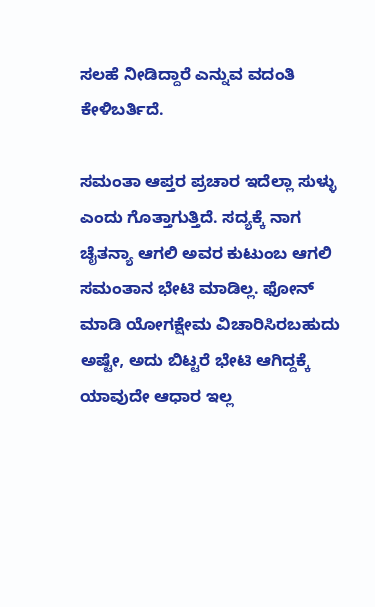ಸಲಹೆ ನೀಡಿದ್ದಾರೆ ಎನ್ನುವ ವದಂತಿ ಕೇಳಿಬರ್ತಿದೆ.

ಸಮಂತಾ ಆಪ್ತರ ಪ್ರಚಾರ ಇದೆಲ್ಲಾ ಸುಳ್ಳು ಎಂದು ಗೊತ್ತಾಗುತ್ತಿದೆ. ಸದ್ಯಕ್ಕೆ ನಾಗ ಚೈತನ್ಯಾ ಆಗಲಿ ಅವರ ಕುಟುಂಬ ಆಗಲಿ ಸಮಂತಾನ ಭೇಟಿ ಮಾಡಿಲ್ಲ. ಫೋನ್ ಮಾಡಿ ಯೋಗಕ್ಷೇಮ ವಿಚಾರಿಸಿರಬಹುದು ಅಷ್ಟೇ, ಅದು ಬಿಟ್ಟರೆ ಭೇಟಿ ಆಗಿದ್ದಕ್ಕೆ ಯಾವುದೇ ಆಧಾರ ಇಲ್ಲ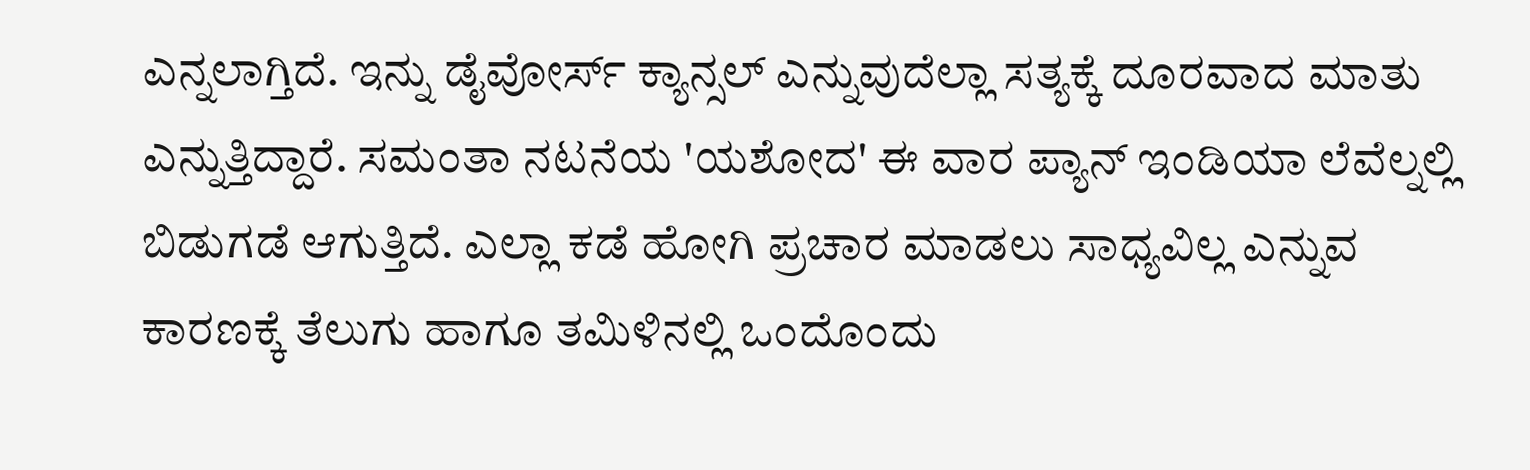ಎನ್ನಲಾಗ್ತಿದೆ. ಇನ್ನು ಡೈವೋರ್ಸ್ ಕ್ಯಾನ್ಸಲ್ ಎನ್ನುವುದೆಲ್ಲಾ ಸತ್ಯಕ್ಕೆ ದೂರವಾದ ಮಾತು ಎನ್ನುತ್ತಿದ್ದಾರೆ. ಸಮಂತಾ ನಟನೆಯ 'ಯಶೋದ' ಈ ವಾರ ಪ್ಯಾನ್ ಇಂಡಿಯಾ ಲೆವೆಲ್ನಲ್ಲಿ ಬಿಡುಗಡೆ ಆಗುತ್ತಿದೆ. ಎಲ್ಲಾ ಕಡೆ ಹೋಗಿ ಪ್ರಚಾರ ಮಾಡಲು ಸಾಧ್ಯವಿಲ್ಲ ಎನ್ನುವ ಕಾರಣಕ್ಕೆ ತೆಲುಗು ಹಾಗೂ ತಮಿಳಿನಲ್ಲಿ ಒಂದೊಂದು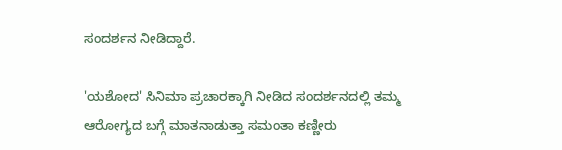ಸಂದರ್ಶನ ನೀಡಿದ್ದಾರೆ.

'ಯಶೋದ' ಸಿನಿಮಾ ಪ್ರಚಾರಕ್ಕಾಗಿ ನೀಡಿದ ಸಂದರ್ಶನದಲ್ಲಿ ತಮ್ಮ ಆರೋಗ್ಯದ ಬಗ್ಗೆ ಮಾತನಾಡುತ್ತಾ ಸಮಂತಾ ಕಣ್ಣೀರು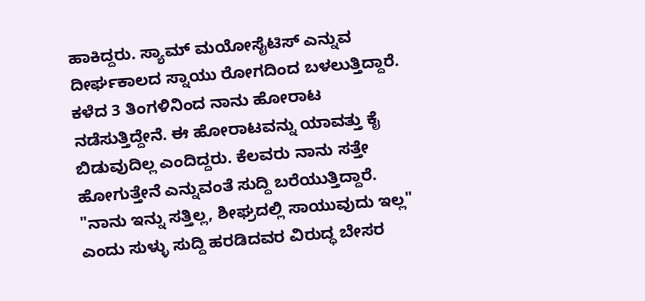ಹಾಕಿದ್ದರು. ಸ್ಯಾಮ್ ಮಯೋಸೈಟಿಸ್ ಎನ್ನುವ ದೀರ್ಘಕಾಲದ ಸ್ನಾಯು ರೋಗದಿಂದ ಬಳಲುತ್ತಿದ್ದಾರೆ. ಕಳೆದ 3 ತಿಂಗಳಿನಿಂದ ನಾನು ಹೋರಾಟ ನಡೆಸುತ್ತಿದ್ದೇನೆ. ಈ ಹೋರಾಟವನ್ನು ಯಾವತ್ತು ಕೈ ಬಿಡುವುದಿಲ್ಲ ಎಂದಿದ್ದರು. ಕೆಲವರು ನಾನು ಸತ್ತೇ ಹೋಗುತ್ತೇನೆ ಎನ್ನುವಂತೆ ಸುದ್ದಿ ಬರೆಯುತ್ತಿದ್ದಾರೆ. "ನಾನು ಇನ್ನು ಸತ್ತಿಲ್ಲ, ಶೀಘ್ರದಲ್ಲಿ ಸಾಯುವುದು ಇಲ್ಲ" ಎಂದು ಸುಳ್ಳು ಸುದ್ದಿ ಹರಡಿದವರ ವಿರುದ್ಧ ಬೇಸರ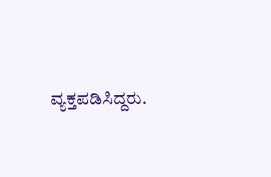ವ್ಯಕ್ತಪಡಿಸಿದ್ದರು.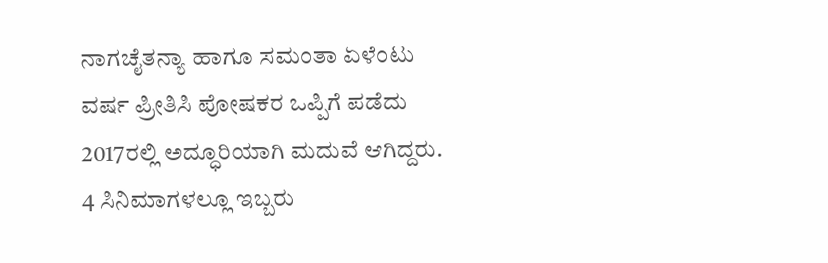ನಾಗಚೈತನ್ಯಾ ಹಾಗೂ ಸಮಂತಾ ಏಳೆಂಟು ವರ್ಷ ಪ್ರೀತಿಸಿ ಪೋಷಕರ ಒಪ್ಪಿಗೆ ಪಡೆದು 2017ರಲ್ಲಿ ಅದ್ಧೂರಿಯಾಗಿ ಮದುವೆ ಆಗಿದ್ದರು. 4 ಸಿನಿಮಾಗಳಲ್ಲೂ ಇಬ್ಬರು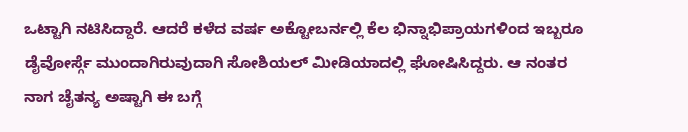ಒಟ್ಟಾಗಿ ನಟಿಸಿದ್ದಾರೆ. ಆದರೆ ಕಳೆದ ವರ್ಷ ಅಕ್ಟೋಬರ್ನಲ್ಲಿ ಕೆಲ ಭಿನ್ನಾಭಿಪ್ರಾಯಗಳಿಂದ ಇಬ್ಬರೂ ಡೈವೋರ್ಸ್ಗೆ ಮುಂದಾಗಿರುವುದಾಗಿ ಸೋಶಿಯಲ್ ಮೀಡಿಯಾದಲ್ಲಿ ಘೋಷಿಸಿದ್ದರು. ಆ ನಂತರ ನಾಗ ಚೈತನ್ಯ ಅಷ್ಟಾಗಿ ಈ ಬಗ್ಗೆ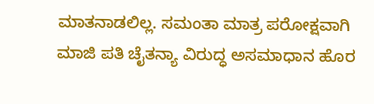ಮಾತನಾಡಲಿಲ್ಲ. ಸಮಂತಾ ಮಾತ್ರ ಪರೋಕ್ಷವಾಗಿ ಮಾಜಿ ಪತಿ ಚೈತನ್ಯಾ ವಿರುದ್ಧ ಅಸಮಾಧಾನ ಹೊರ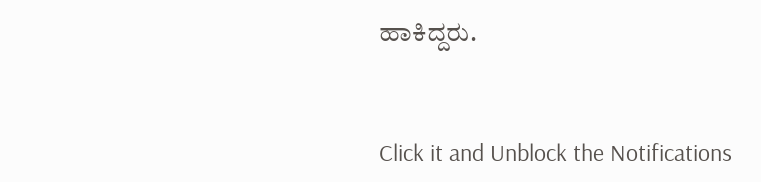ಹಾಕಿದ್ದರು.


Click it and Unblock the Notifications